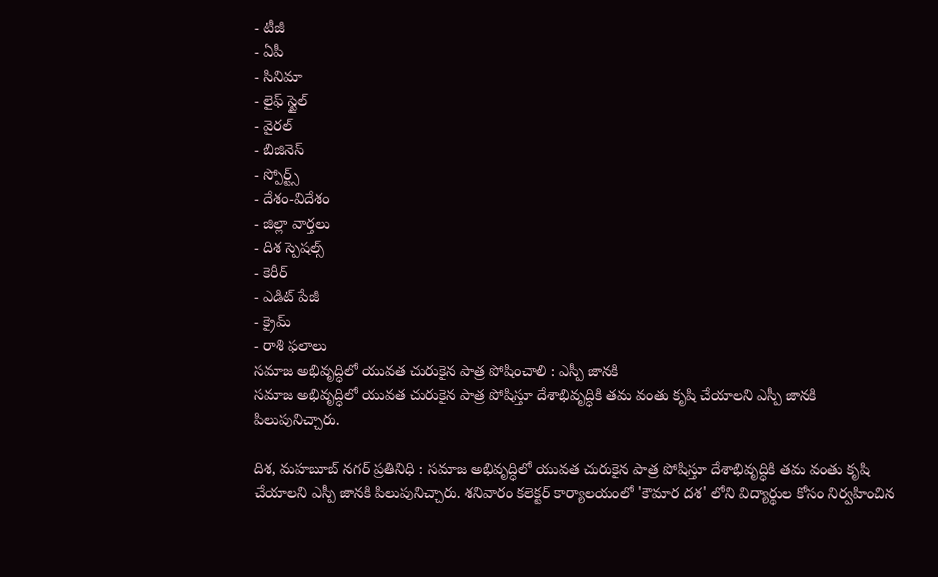- టీజీ
- ఏపీ
- సినిమా
- లైఫ్ స్టైల్
- వైరల్
- బిజినెస్
- స్పోర్ట్స్
- దేశం-విదేశం
- జిల్లా వార్తలు
- దిశ స్పెషల్స్
- కెరీర్
- ఎడిట్ పేజీ
- క్రైమ్
- రాశి ఫలాలు
సమాజ అభివృద్ధిలో యువత చురుకైన పాత్ర పోషించాలి : ఎస్పీ జానకి
సమాజ అభివృద్ధిలో యువత చురుకైన పాత్ర పోషిస్తూ దేశాభివృద్ధికి తమ వంతు కృషి చేయాలని ఎస్పీ జానకి పిలుపునిచ్చారు.

దిశ, మహబూబ్ నగర్ ప్రతినిధి : సమాజ అభివృద్ధిలో యువత చురుకైన పాత్ర పోషిస్తూ దేశాభివృద్ధికి తమ వంతు కృషి చేయాలని ఎస్పీ జానకి పిలుపునిచ్చారు. శనివారం కలెక్టర్ కార్యాలయంలో 'కౌమార దశ' లోని విద్యార్థుల కోసం నిర్వహించిన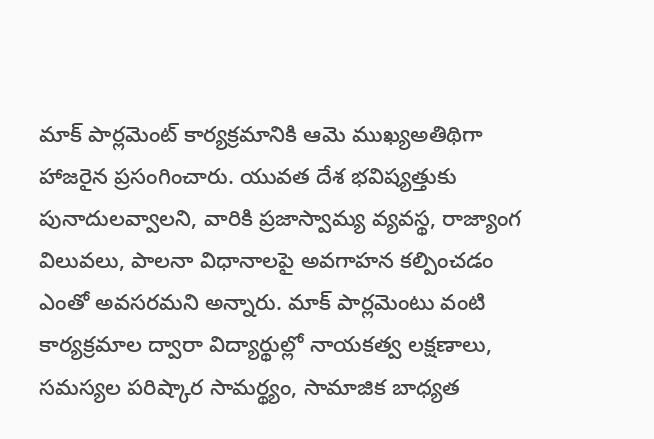మాక్ పార్లమెంట్ కార్యక్రమానికి ఆమె ముఖ్యఅతిథిగా హాజరైన ప్రసంగించారు. యువత దేశ భవిష్యత్తుకు పునాదులవ్వాలని, వారికి ప్రజాస్వామ్య వ్యవస్థ, రాజ్యాంగ విలువలు, పాలనా విధానాలపై అవగాహన కల్పించడం ఎంతో అవసరమని అన్నారు. మాక్ పార్లమెంటు వంటి కార్యక్రమాల ద్వారా విద్యార్థుల్లో నాయకత్వ లక్షణాలు, సమస్యల పరిష్కార సామర్థ్యం, సామాజిక బాధ్యత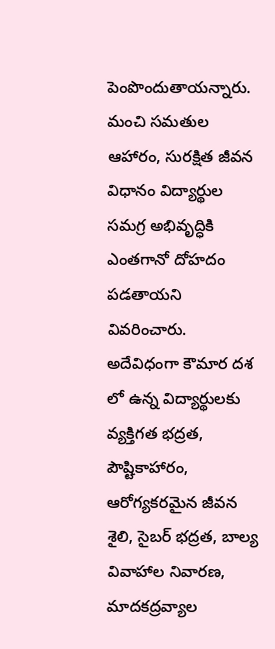పెంపొందుతాయన్నారు. మంచి సమతుల ఆహారం, సురక్షిత జీవన విధానం విద్యార్థుల సమగ్ర అభివృద్ధికి ఎంతగానో దోహదం పడతాయని వివరించారు. అదేవిధంగా కౌమార దశ లో ఉన్న విద్యార్థులకు వ్యక్తిగత భద్రత, పౌష్టికాహారం, ఆరోగ్యకరమైన జీవన శైలి, సైబర్ భద్రత, బాల్య వివాహాల నివారణ, మాదకద్రవ్యాల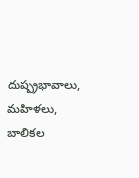దుష్ప్రభావాలు, మహిళలు, బాలికల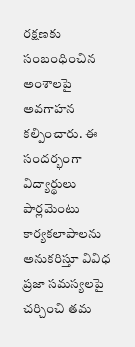రక్షణకు సంబంధించిన అంశాలపై అవగాహన కల్పించారు. ఈ సందర్భంగా విద్యార్థులు పార్లమెంటు కార్యకలాపాలను అనుకరిస్తూ వివిధ ప్రజా సమస్యలపై చర్చించి తమ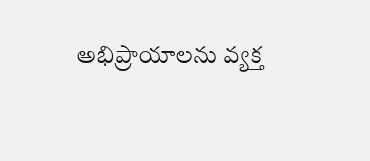అభిప్రాయాలను వ్యక్త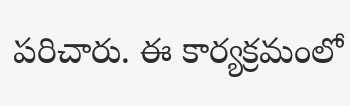పరిచారు. ఈ కార్యక్రమంలో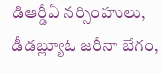డిఆర్డీఏ నర్సింహులు, డీడబ్ల్యూఓ జరీనా బేగం,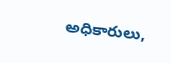అధికారులు,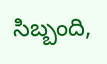సిబ్బంది,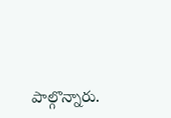పాల్గొన్నారు.